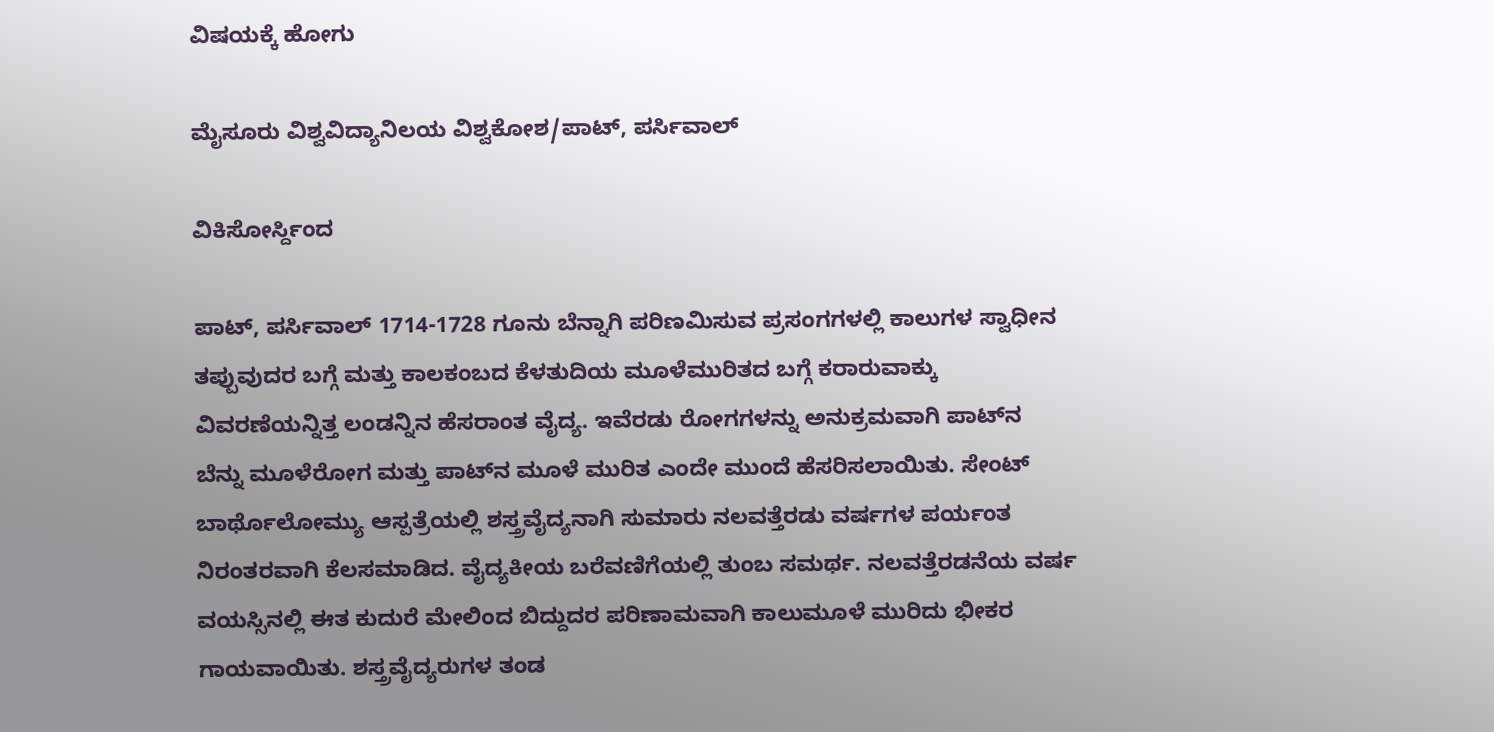ವಿಷಯಕ್ಕೆ ಹೋಗು

ಮೈಸೂರು ವಿಶ್ವವಿದ್ಯಾನಿಲಯ ವಿಶ್ವಕೋಶ/ಪಾಟ್, ಪರ್ಸಿವಾಲ್

ವಿಕಿಸೋರ್ಸ್ದಿಂದ

ಪಾಟ್, ಪರ್ಸಿವಾಲ್ 1714-1728 ಗೂನು ಬೆನ್ನಾಗಿ ಪರಿಣಮಿಸುವ ಪ್ರಸಂಗಗಳಲ್ಲಿ ಕಾಲುಗಳ ಸ್ವಾಧೀನ ತಪ್ಪುವುದರ ಬಗ್ಗೆ ಮತ್ತು ಕಾಲಕಂಬದ ಕೆಳತುದಿಯ ಮೂಳೆಮುರಿತದ ಬಗ್ಗೆ ಕರಾರುವಾಕ್ಕು ವಿವರಣೆಯನ್ನಿತ್ತ ಲಂಡನ್ನಿನ ಹೆಸರಾಂತ ವೈದ್ಯ. ಇವೆರಡು ರೋಗಗಳನ್ನು ಅನುಕ್ರಮವಾಗಿ ಪಾಟ್‍ನ ಬೆನ್ನು ಮೂಳೆರೋಗ ಮತ್ತು ಪಾಟ್‍ನ ಮೂಳೆ ಮುರಿತ ಎಂದೇ ಮುಂದೆ ಹೆಸರಿಸಲಾಯಿತು. ಸೇಂಟ್ ಬಾರ್ಥೊಲೋಮ್ಯು ಆಸ್ಪತ್ರೆಯಲ್ಲಿ ಶಸ್ತ್ರವೈದ್ಯನಾಗಿ ಸುಮಾರು ನಲವತ್ತೆರಡು ವರ್ಷಗಳ ಪರ್ಯಂತ ನಿರಂತರವಾಗಿ ಕೆಲಸಮಾಡಿದ. ವೈದ್ಯಕೀಯ ಬರೆವಣಿಗೆಯಲ್ಲಿ ತುಂಬ ಸಮರ್ಥ. ನಲವತ್ತೆರಡನೆಯ ವರ್ಷ ವಯಸ್ಸಿನಲ್ಲಿ ಈತ ಕುದುರೆ ಮೇಲಿಂದ ಬಿದ್ದುದರ ಪರಿಣಾಮವಾಗಿ ಕಾಲುಮೂಳೆ ಮುರಿದು ಭೀಕರ ಗಾಯವಾಯಿತು. ಶಸ್ತ್ರವೈದ್ಯರುಗಳ ತಂಡ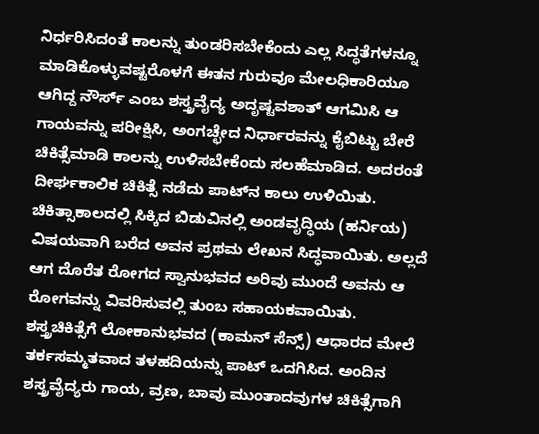ನಿರ್ಧರಿಸಿದಂತೆ ಕಾಲನ್ನು ತುಂಡರಿಸಬೇಕೆಂದು ಎಲ್ಲ ಸಿದ್ಧತೆಗಳನ್ನೂ ಮಾಡಿಕೊಳ್ಳುವಷ್ಟರೊಳಗೆ ಈತನ ಗುರುವೂ ಮೇಲಧಿಕಾರಿಯೂ ಆಗಿದ್ದ ನೌರ್ಸ್ ಎಂಬ ಶಸ್ತ್ರವೈದ್ಯ ಅದೃಷ್ಟವಶಾತ್ ಆಗಮಿಸಿ ಆ ಗಾಯವನ್ನು ಪರೀಕ್ಷಿಸಿ, ಅಂಗಚ್ಛೇದ ನಿರ್ಧಾರವನ್ನು ಕೈಬಿಟ್ಟು ಬೇರೆ ಚಿಕಿತ್ಸೆಮಾಡಿ ಕಾಲನ್ನು ಉಳಿಸಬೇಕೆಂದು ಸಲಹೆಮಾಡಿದ. ಅದರಂತೆ ದೀರ್ಘಕಾಲಿಕ ಚಿಕಿತ್ಸೆ ನಡೆದು ಪಾಟ್‍ನ ಕಾಲು ಉಳಿಯಿತು. ಚಿಕಿತ್ಸಾಕಾಲದಲ್ಲಿ ಸಿಕ್ಕಿದ ಬಿಡುವಿನಲ್ಲಿ ಅಂಡವೃದ್ಧಿಯ (ಹರ್ನಿಯ) ವಿಷಯವಾಗಿ ಬರೆದ ಅವನ ಪ್ರಥಮ ಲೇಖನ ಸಿದ್ಧವಾಯಿತು. ಅಲ್ಲದೆ ಆಗ ದೊರೆತ ರೋಗದ ಸ್ವಾನುಭವದ ಅರಿವು ಮುಂದೆ ಅವನು ಆ ರೋಗವನ್ನು ವಿವರಿಸುವಲ್ಲಿ ತುಂಬ ಸಹಾಯಕವಾಯಿತು. ಶಸ್ತ್ರಚಿಕಿತ್ಸೆಗೆ ಲೋಕಾನುಭವದ (ಕಾಮನ್ ಸೆನ್ಸ್) ಆಧಾರದ ಮೇಲೆ ತರ್ಕಸಮ್ಮತವಾದ ತಳಹದಿಯನ್ನು ಪಾಟ್ ಒದಗಿಸಿದ. ಅಂದಿನ ಶಸ್ತ್ರವೈದ್ಯರು ಗಾಯ, ವ್ರಣ, ಬಾವು ಮುಂತಾದವುಗಳ ಚಿಕಿತ್ಸೆಗಾಗಿ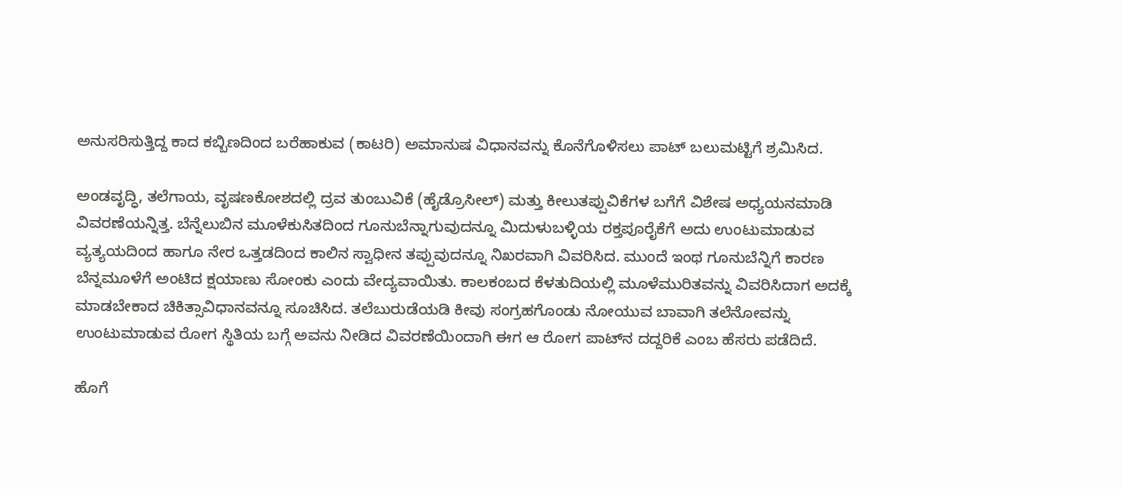ಅನುಸರಿಸುತ್ತಿದ್ದ ಕಾದ ಕಬ್ಬಿಣದಿಂದ ಬರೆಹಾಕುವ (ಕಾಟರಿ) ಅಮಾನುಷ ವಿಧಾನವನ್ನು ಕೊನೆಗೊಳಿಸಲು ಪಾಟ್ ಬಲುಮಟ್ಟಿಗೆ ಶ್ರಮಿಸಿದ.

ಅಂಡವೃದ್ಧಿ, ತಲೆಗಾಯ, ವೃಷಣಕೋಶದಲ್ಲಿ ದ್ರವ ತುಂಬುವಿಕೆ (ಹೈಡ್ರೊಸೀಲ್) ಮತ್ತು ಕೀಲುತಪ್ಪುವಿಕೆಗಳ ಬಗೆಗೆ ವಿಶೇಷ ಅಧ್ಯಯನಮಾಡಿ ವಿವರಣೆಯನ್ನಿತ್ತ. ಬೆನ್ನೆಲುಬಿನ ಮೂಳೆಕುಸಿತದಿಂದ ಗೂನುಬೆನ್ನಾಗುವುದನ್ನೂ ಮಿದುಳುಬಳ್ಳಿಯ ರಕ್ತಪೂರೈಕೆಗೆ ಅದು ಉಂಟುಮಾಡುವ ವ್ಯತ್ಯಯದಿಂದ ಹಾಗೂ ನೇರ ಒತ್ತಡದಿಂದ ಕಾಲಿನ ಸ್ವಾಧೀನ ತಪ್ಪುವುದನ್ನೂ ನಿಖರವಾಗಿ ವಿವರಿಸಿದ. ಮುಂದೆ ಇಂಥ ಗೂನುಬೆನ್ನಿಗೆ ಕಾರಣ ಬೆನ್ನಮೂಳೆಗೆ ಅಂಟಿದ ಕ್ಷಯಾಣು ಸೋಂಕು ಎಂದು ವೇದ್ಯವಾಯಿತು. ಕಾಲಕಂಬದ ಕೆಳತುದಿಯಲ್ಲಿ ಮೂಳೆಮುರಿತವನ್ನು ವಿವರಿಸಿದಾಗ ಅದಕ್ಕೆ ಮಾಡಬೇಕಾದ ಚಿಕಿತ್ಸಾವಿಧಾನವನ್ನೂ ಸೂಚಿಸಿದ. ತಲೆಬುರುಡೆಯಡಿ ಕೀವು ಸಂಗ್ರಹಗೊಂಡು ನೋಯುವ ಬಾವಾಗಿ ತಲೆನೋವನ್ನು ಉಂಟುಮಾಡುವ ರೋಗ ಸ್ಥಿತಿಯ ಬಗ್ಗೆ ಅವನು ನೀಡಿದ ವಿವರಣೆಯಿಂದಾಗಿ ಈಗ ಆ ರೋಗ ಪಾಟ್‍ನ ದದ್ದರಿಕೆ ಎಂಬ ಹೆಸರು ಪಡೆದಿದೆ.

ಹೊಗೆ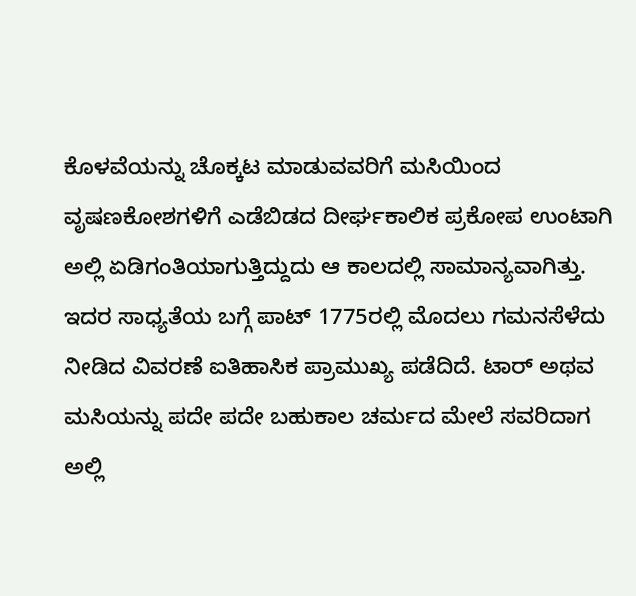ಕೊಳವೆಯನ್ನು ಚೊಕ್ಕಟ ಮಾಡುವವರಿಗೆ ಮಸಿಯಿಂದ ವೃಷಣಕೋಶಗಳಿಗೆ ಎಡೆಬಿಡದ ದೀರ್ಘಕಾಲಿಕ ಪ್ರಕೋಪ ಉಂಟಾಗಿ ಅಲ್ಲಿ ಏಡಿಗಂತಿಯಾಗುತ್ತಿದ್ದುದು ಆ ಕಾಲದಲ್ಲಿ ಸಾಮಾನ್ಯವಾಗಿತ್ತು. ಇದರ ಸಾಧ್ಯತೆಯ ಬಗ್ಗೆ ಪಾಟ್ 1775ರಲ್ಲಿ ಮೊದಲು ಗಮನಸೆಳೆದು ನೀಡಿದ ವಿವರಣೆ ಐತಿಹಾಸಿಕ ಪ್ರಾಮುಖ್ಯ ಪಡೆದಿದೆ. ಟಾರ್ ಅಥವ ಮಸಿಯನ್ನು ಪದೇ ಪದೇ ಬಹುಕಾಲ ಚರ್ಮದ ಮೇಲೆ ಸವರಿದಾಗ ಅಲ್ಲಿ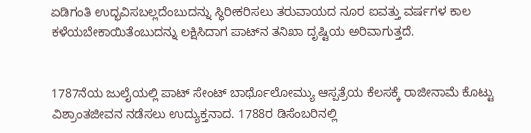ಏಡಿಗಂತಿ ಉದ್ಭವಿಸಬಲ್ಲದೆಂಬುದನ್ನು ಸ್ಥಿರೀಕರಿಸಲು ತರುವಾಯದ ನೂರ ಐವತ್ತು ವರ್ಷಗಳ ಕಾಲ ಕಳೆಯಬೇಕಾಯಿತೆಂಬುದನ್ನು ಲಕ್ಷಿಸಿದಾಗ ಪಾಟ್‍ನ ತನಿಖಾ ದೃಷ್ಟಿಯ ಅರಿವಾಗುತ್ತದೆ.


1787ನೆಯ ಜುಲೈಯಲ್ಲಿ ಪಾಟ್ ಸೇಂಟ್ ಬಾರ್ಥೊಲೋಮ್ಯು ಆಸ್ಪತ್ರೆಯ ಕೆಲಸಕ್ಕೆ ರಾಜೀನಾಮೆ ಕೊಟ್ಟು ವಿಶ್ರಾಂತಜೀವನ ನಡೆಸಲು ಉದ್ಯುಕ್ತನಾದ. 1788ರ ಡಿಸೆಂಬರಿನಲ್ಲಿ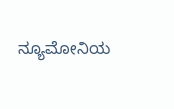ನ್ಯೂಮೋನಿಯ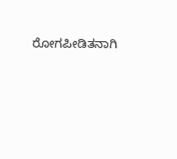ರೋಗಪೀಡಿತನಾಗಿ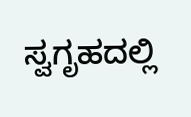ಸ್ವಗೃಹದಲ್ಲಿ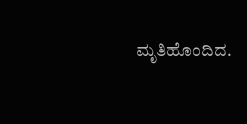ಮೃತಿಹೊಂದಿದ.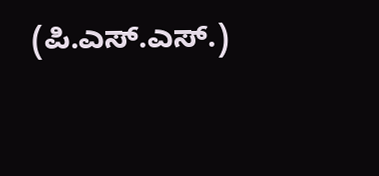(ಪಿ.ಎಸ್.ಎಸ್.)